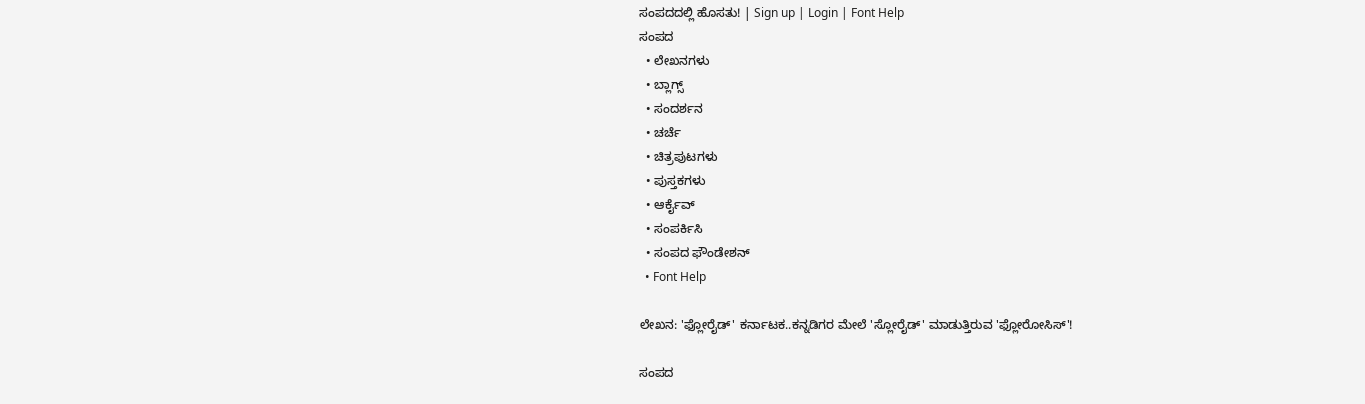ಸಂಪದದಲ್ಲಿ ಹೊಸತು! | Sign up | Login | Font Help
ಸಂಪದ
  • ಲೇಖನಗಳು
  • ಬ್ಲಾಗ್ಸ್
  • ಸಂದರ್ಶನ
  • ಚರ್ಚೆ
  • ಚಿತ್ರಪುಟಗಳು
  • ಪುಸ್ತಕಗಳು
  • ಆರ್ಕೈವ್
  • ಸಂಪರ್ಕಿಸಿ
  • ಸಂಪದ ಫೌಂಡೇಶನ್
  • Font Help

ಲೇಖನ: 'ಫ್ಲೋರೈಡ್' ಕರ್ನಾಟಕ..ಕನ್ನಡಿಗರ ಮೇಲೆ 'ಸ್ಲೋರೈಡ್' ಮಾಡುತ್ತಿರುವ 'ಫ್ಲೋರೋಸಿಸ್'!

ಸಂಪದ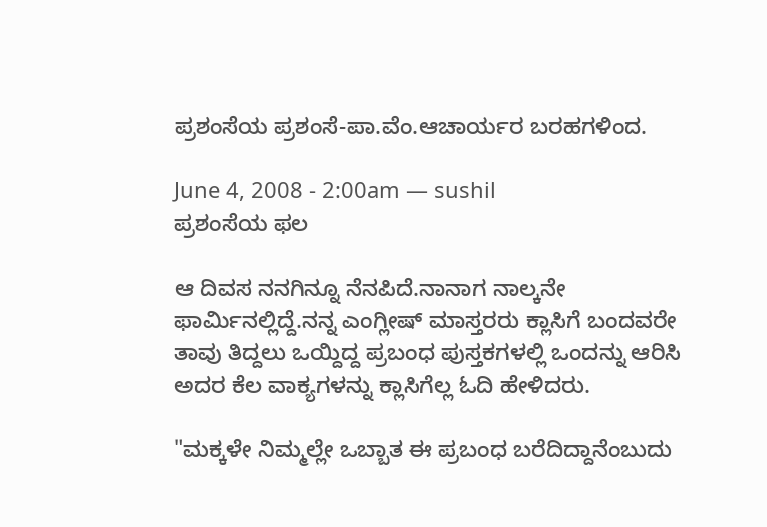ಪ್ರಶಂಸೆಯ ಪ್ರಶಂಸೆ-ಪಾ.ವೆಂ.ಆಚಾರ್ಯರ ಬರಹಗಳಿಂದ.

June 4, 2008 - 2:00am — sushil
ಪ್ರಶಂಸೆಯ ಫಲ

ಆ ದಿವಸ ನನಗಿನ್ನೂ ನೆನಪಿದೆ.ನಾನಾಗ ನಾಲ್ಕನೇ ಫಾರ್ಮಿನಲ್ಲಿದ್ದೆ.ನನ್ನ ಎಂಗ್ಲೀಷ್ ಮಾಸ್ತರರು ಕ್ಲಾಸಿಗೆ ಬಂದವರೇ ತಾವು ತಿದ್ದಲು ಒಯ್ದಿದ್ದ ಪ್ರಬಂಧ ಪುಸ್ತಕಗಳಲ್ಲಿ ಒಂದನ್ನು ಆರಿಸಿ ಅದರ ಕೆಲ ವಾಕ್ಯಗಳನ್ನು ಕ್ಲಾಸಿಗೆಲ್ಲ ಓದಿ ಹೇಳಿದರು.

"ಮಕ್ಕಳೇ ನಿಮ್ಮಲ್ಲೇ ಒಬ್ಬಾತ ಈ ಪ್ರಬಂಧ ಬರೆದಿದ್ದಾನೆಂಬುದು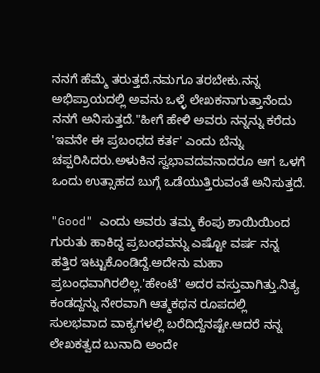ನನಗೆ ಹೆಮ್ಮೆ ತರುತ್ತದೆ.ನಮಗೂ ತರಬೇಕು.ನನ್ನ ಅಭಿಪ್ರಾಯದಲ್ಲಿ ಅವನು ಒಳ್ಳೆ ಲೇಖಕನಾಗುತ್ತಾನೆಂದು ನನಗೆ ಅನಿಸುತ್ತದೆ."ಹೀಗೆ ಹೇಳಿ ಅವರು ನನ್ನನ್ನು ಕರೆದು 'ಇವನೇ ಈ ಪ್ರಬಂಧದ ಕರ್ತ' ಎಂದು ಬೆನ್ನು ಚಪ್ಪರಿಸಿದರು.ಅಳುಕಿನ ಸ್ವಭಾವದವನಾದರೂ ಆಗ ಒಳಗೆ ಒಂದು ಉತ್ಸಾಹದ ಬುಗ್ಗೆ ಒಡೆಯುತ್ತಿರುವಂತೆ ಅನಿಸುತ್ತದೆ.

"Good" ಎಂದು ಅವರು ತಮ್ಮ ಕೆಂಪು ಶಾಯಿಯಿಂದ ಗುರುತು ಹಾಕಿದ್ದ ಪ್ರಬಂಧವನ್ನು ಎಷ್ಟೋ ವರ್ಷ ನನ್ನ ಹತ್ತಿರ ಇಟ್ಟುಕೊಂಡಿದ್ದೆ.ಅದೇನು ಮಹಾ ಪ್ರಬಂಧವಾಗಿರಲಿಲ್ಲ.'ಹೇಂಟೆ' ಅದರ ವಸ್ತುವಾಗಿತ್ತು.ನಿತ್ಯ ಕಂಡದ್ದನ್ನು ನೇರವಾಗಿ ಆತ್ಮಕಥನ ರೂಪದಲ್ಲಿ ಸುಲಭವಾದ ವಾಕ್ಯಗಳಲ್ಲಿ ಬರೆದಿದ್ದೆನಷ್ಟೇ.ಆದರೆ ನನ್ನ ಲೇಖಕತ್ವದ ಬುನಾದಿ ಅಂದೇ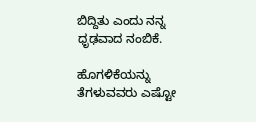ಬಿದ್ದಿತು ಎಂದು ನನ್ನ ಧೃಢವಾದ ನಂಬಿಕೆ.

ಹೊಗಳಿಕೆಯನ್ನು ತೆಗಳುವವರು ಎಷ್ಟೋ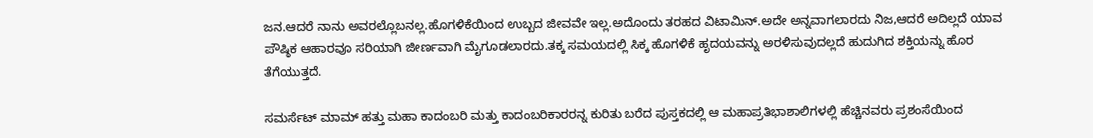ಜನ.ಆದರೆ ನಾನು ಅವರಲ್ಲೊಬನಲ್ಲ.ಹೊಗಳಿಕೆಯಿಂದ ಉಬ್ಬದ ಜೀವವೇ ಇಲ್ಲ.ಅದೊಂದು ತರಹದ ವಿಟಾಮಿನ್.ಅದೇ ಅನ್ನವಾಗಲಾರದು ನಿಜ,ಆದರೆ ಅದಿಲ್ಲದೆ ಯಾವ ಪೌಷ್ಠಿಕ ಆಹಾರವೂ ಸರಿಯಾಗಿ ಜೀರ್ಣವಾಗಿ ಮೈಗೂಡಲಾರದು.ತಕ್ಕ ಸಮಯದಲ್ಲಿ ಸಿಕ್ಕ ಹೊಗಳಿಕೆ ಹೃದಯವನ್ನು ಅರಳಿಸುವುದಲ್ಲದೆ ಹುದುಗಿದ ಶಕ್ತಿಯನ್ನು ಹೊರ ತೆಗೆಯುತ್ತದೆ.

ಸಮರ್ಸೆಟ್ ಮಾಮ್ ಹತ್ತು ಮಹಾ ಕಾದಂಬರಿ ಮತ್ತು ಕಾದಂಬರಿಕಾರರನ್ನ ಕುರಿತು ಬರೆದ ಪುಸ್ತಕದಲ್ಲಿ ಆ ಮಹಾಪ್ರತಿಭಾಶಾಲಿಗಳಲ್ಲಿ ಹೆಚ್ಚಿನವರು ಪ್ರಶಂಸೆಯಿಂದ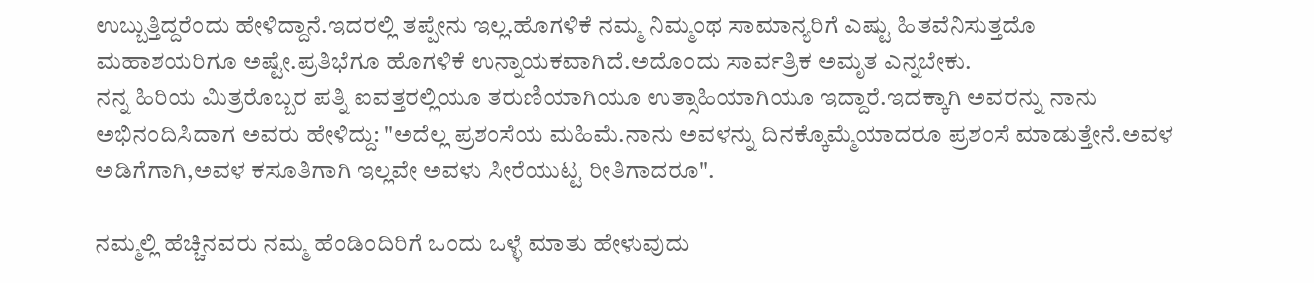ಉಬ್ಬುತ್ತಿದ್ದರೆಂದು ಹೇಳಿದ್ದಾನೆ.ಇದರಲ್ಲಿ ತಪ್ಪೇನು ಇಲ್ಲ.ಹೊಗಳಿಕೆ ನಮ್ಮ ನಿಮ್ಮಂಥ ಸಾಮಾನ್ಯರಿಗೆ ಎಷ್ಟು ಹಿತವೆನಿಸುತ್ತದೊ ಮಹಾಶಯರಿಗೂ ಅಷ್ಟೇ.ಪ್ರತಿಭೆಗೂ ಹೊಗಳಿಕೆ ಉನ್ನಾಯಕವಾಗಿದೆ.ಅದೊಂದು ಸಾರ್ವತ್ರಿಕ ಅಮೃತ ಎನ್ನಬೇಕು.
ನನ್ನ ಹಿರಿಯ ಮಿತ್ರರೊಬ್ಬರ ಪತ್ನಿ ಐವತ್ತರಲ್ಲಿಯೂ ತರುಣಿಯಾಗಿಯೂ ಉತ್ಸಾಹಿಯಾಗಿಯೂ ಇದ್ದಾರೆ.ಇದಕ್ಕಾಗಿ ಅವರನ್ನು ನಾನು ಅಭಿನಂದಿಸಿದಾಗ ಅವರು ಹೇಳಿದ್ದು: "ಅದೆಲ್ಲ ಪ್ರಶಂಸೆಯ ಮಹಿಮೆ.ನಾನು ಅವಳನ್ನು ದಿನಕ್ಕೊಮ್ಮೆಯಾದರೂ ಪ್ರಶಂಸೆ ಮಾಡುತ್ತೇನೆ.ಅವಳ ಅಡಿಗೆಗಾಗಿ,ಅವಳ ಕಸೂತಿಗಾಗಿ ಇಲ್ಲವೇ ಅವಳು ಸೀರೆಯುಟ್ಟ ರೀತಿಗಾದರೂ".

ನಮ್ಮಲ್ಲಿ ಹೆಚ್ಚಿನವರು ನಮ್ಮ ಹೆಂಡಿಂದಿರಿಗೆ ಒಂದು ಒಳ್ಳೆ ಮಾತು ಹೇಳುವುದು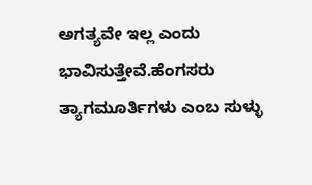ಅಗತ್ಯವೇ ಇಲ್ಲ ಎಂದು ಭಾವಿಸುತ್ತೇವೆ.ಹೆಂಗಸರು ತ್ಯಾಗಮೂರ್ತಿಗಳು ಎಂಬ ಸುಳ್ಳು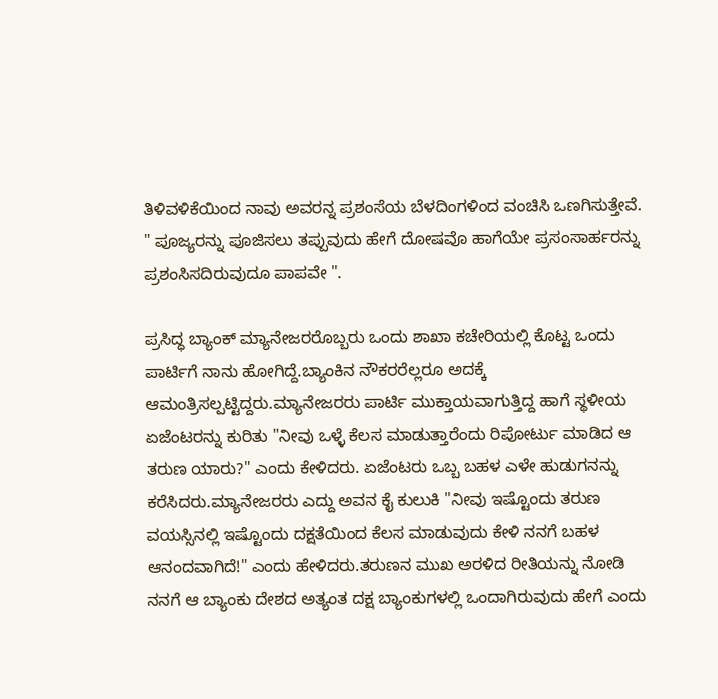ತಿಳಿವಳಿಕೆಯಿಂದ ನಾವು ಅವರನ್ನ ಪ್ರಶಂಸೆಯ ಬೆಳದಿಂಗಳಿಂದ ವಂಚಿಸಿ ಒಣಗಿಸುತ್ತೇವೆ.
" ಪೂಜ್ಯರನ್ನು ಪೂಜಿಸಲು ತಪ್ಪುವುದು ಹೇಗೆ ದೋಷವೊ ಹಾಗೆಯೇ ಪ್ರಸಂಸಾರ್ಹರನ್ನು ಪ್ರಶಂಸಿಸದಿರುವುದೂ ಪಾಪವೇ ".

ಪ್ರಸಿದ್ಧ ಬ್ಯಾಂಕ್ ಮ್ಯಾನೇಜರರೊಬ್ಬರು ಒಂದು ಶಾಖಾ ಕಚೇರಿಯಲ್ಲಿ ಕೊಟ್ಟ ಒಂದು ಪಾರ್ಟಿಗೆ ನಾನು ಹೋಗಿದ್ದೆ.ಬ್ಯಾಂಕಿನ ನೌಕರರೆಲ್ಲರೂ ಅದಕ್ಕೆ ಆಮಂತ್ರಿಸಲ್ಪಟ್ಟಿದ್ದರು.ಮ್ಯಾನೇಜರರು ಪಾರ್ಟಿ ಮುಕ್ತಾಯವಾಗುತ್ತಿದ್ದ ಹಾಗೆ ಸ್ಥಳೀಯ ಏಜೆಂಟರನ್ನು ಕುರಿತು "ನೀವು ಒಳ್ಳೆ ಕೆಲಸ ಮಾಡುತ್ತಾರೆಂದು ರಿಪೋರ್ಟು ಮಾಡಿದ ಆ ತರುಣ ಯಾರು?" ಎಂದು ಕೇಳಿದರು. ಏಜೆಂಟರು ಒಬ್ಬ ಬಹಳ ಎಳೇ ಹುಡುಗನನ್ನು ಕರೆಸಿದರು.ಮ್ಯಾನೇಜರರು ಎದ್ದು ಅವನ ಕೈ ಕುಲುಕಿ "ನೀವು ಇಷ್ಟೊಂದು ತರುಣ ವಯಸ್ಸಿನಲ್ಲಿ ಇಷ್ಟೊಂದು ದಕ್ಷತೆಯಿಂದ ಕೆಲಸ ಮಾಡುವುದು ಕೇಳಿ ನನಗೆ ಬಹಳ ಆನಂದವಾಗಿದೆ!" ಎಂದು ಹೇಳಿದರು.ತರುಣನ ಮುಖ ಅರಳಿದ ರೀತಿಯನ್ನು ನೋಡಿ ನನಗೆ ಆ ಬ್ಯಾಂಕು ದೇಶದ ಅತ್ಯಂತ ದಕ್ಷ ಬ್ಯಾಂಕುಗಳಲ್ಲಿ ಒಂದಾಗಿರುವುದು ಹೇಗೆ ಎಂದು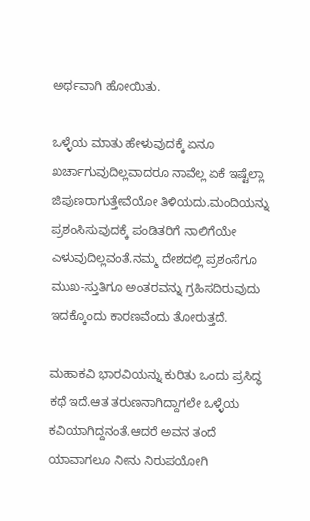ಅರ್ಥವಾಗಿ ಹೋಯಿತು.

ಒಳ್ಳೆಯ ಮಾತು ಹೇಳುವುದಕ್ಕೆ ಏನೂ ಖರ್ಚಾಗುವುದಿಲ್ಲವಾದರೂ ನಾವೆಲ್ಲ ಏಕೆ ಇಷ್ಟೆಲ್ಲಾ ಜಿಪುಣರಾಗುತ್ತೇವೆಯೋ ತಿಳಿಯದು.ಮಂದಿಯನ್ನು ಪ್ರಶಂಸಿಸುವುದಕ್ಕೆ ಪಂಡಿತರಿಗೆ ನಾಲಿಗೆಯೇ ಎಳುವುದಿಲ್ಲವಂತೆ.ನಮ್ಮ ದೇಶದಲ್ಲಿ ಪ್ರಶಂಸೆಗೂ ಮುಖ-ಸ್ತುತಿಗೂ ಅಂತರವನ್ನು ಗ್ರಹಿಸದಿರುವುದು ಇದಕ್ಕೊಂದು ಕಾರಣವೆಂದು ತೋರುತ್ತದೆ.

ಮಹಾಕವಿ ಭಾರವಿಯನ್ನು ಕುರಿತು ಒಂದು ಪ್ರಸಿದ್ಧ ಕಥೆ ಇದೆ.ಆತ ತರುಣನಾಗಿದ್ದಾಗಲೇ ಒಳ್ಳೆಯ ಕವಿಯಾಗಿದ್ದನಂತೆ.ಆದರೆ ಅವನ ತಂದೆ ಯಾವಾಗಲೂ ನೀನು ನಿರುಪಯೋಗಿ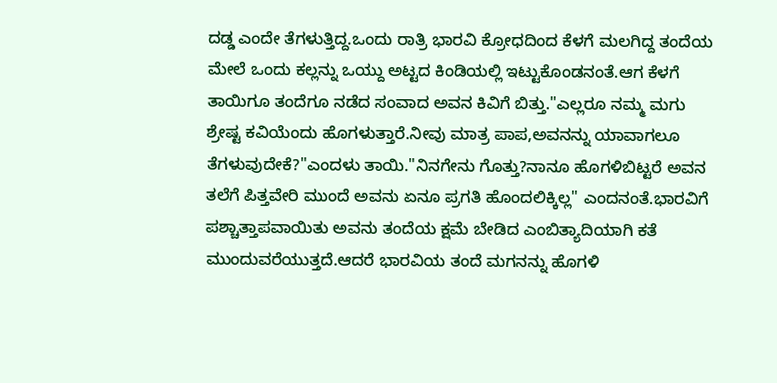ದಡ್ಡ ಎಂದೇ ತೆಗಳುತ್ತಿದ್ದ.ಒಂದು ರಾತ್ರಿ ಭಾರವಿ ಕ್ರೋಧದಿಂದ ಕೆಳಗೆ ಮಲಗಿದ್ದ ತಂದೆಯ ಮೇಲೆ ಒಂದು ಕಲ್ಲನ್ನು ಒಯ್ದು ಅಟ್ಟದ ಕಿಂಡಿಯಲ್ಲಿ ಇಟ್ಟುಕೊಂಡನಂತೆ.ಆಗ ಕೆಳಗೆ ತಾಯಿಗೂ ತಂದೆಗೂ ನಡೆದ ಸಂವಾದ ಅವನ ಕಿವಿಗೆ ಬಿತ್ತು."ಎಲ್ಲರೂ ನಮ್ಮ ಮಗು ಶ್ರೇಷ್ಟ ಕವಿಯೆಂದು ಹೊಗಳುತ್ತಾರೆ.ನೀವು ಮಾತ್ರ ಪಾಪ,ಅವನನ್ನು ಯಾವಾಗಲೂ ತೆಗಳುವುದೇಕೆ?"ಎಂದಳು ತಾಯಿ."ನಿನಗೇನು ಗೊತ್ತು?ನಾನೂ ಹೊಗಳಿಬಿಟ್ಟರೆ ಅವನ ತಲೆಗೆ ಪಿತ್ತವೇರಿ ಮುಂದೆ ಅವನು ಏನೂ ಪ್ರಗತಿ ಹೊಂದಲಿಕ್ಕಿಲ್ಲ" ಎಂದನಂತೆ.ಭಾರವಿಗೆ ಪಶ್ಚಾತ್ತಾಪವಾಯಿತು ಅವನು ತಂದೆಯ ಕ್ಷಮೆ ಬೇಡಿದ ಎಂಬಿತ್ಯಾದಿಯಾಗಿ ಕತೆ ಮುಂದುವರೆಯುತ್ತದೆ.ಆದರೆ ಭಾರವಿಯ ತಂದೆ ಮಗನನ್ನು ಹೊಗಳಿ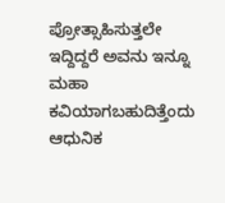ಪ್ರೋತ್ಸಾಹಿಸುತ್ತಲೇ ಇದ್ದಿದ್ದರೆ ಅವನು ಇನ್ನೂ ಮಹಾ ಕವಿಯಾಗಬಹುದಿತ್ತೆಂದು ಆಧುನಿಕ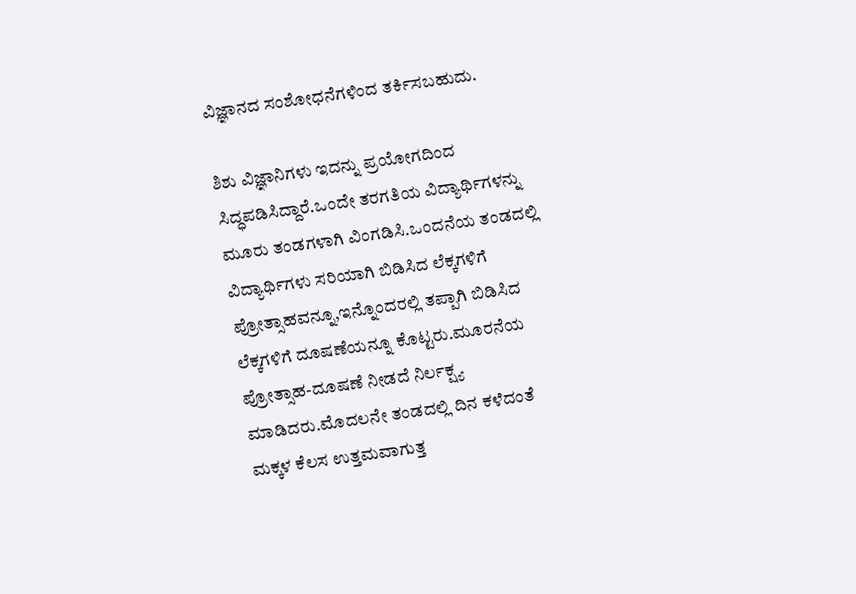ವಿಜ್ಞಾನದ ಸಂಶೋಧನೆಗಳಿಂದ ತರ್ಕಿಸಬಹುದು.

ಶಿಶು ವಿಜ್ಞಾನಿಗಳು ಇದನ್ನು ಪ್ರಯೋಗದಿಂದ ಸಿದ್ಧಪಡಿಸಿದ್ದಾರೆ.ಒಂದೇ ತರಗತಿಯ ವಿದ್ಯಾರ್ಥಿಗಳನ್ನು ಮೂರು ತಂಡಗಳಾಗಿ ವಿಂಗಡಿಸಿ.ಒಂದನೆಯ ತಂಡದಲ್ಲಿ ವಿದ್ಯಾರ್ಥಿಗಳು ಸರಿಯಾಗಿ ಬಿಡಿಸಿದ ಲೆಕ್ಕಗಳಿಗೆ ಪ್ರೋತ್ಸಾಹವನ್ನೂ,ಇನ್ನೊಂದರಲ್ಲಿ ತಪ್ಪಾಗಿ ಬಿಡಿಸಿದ ಲೆಕ್ಕಗಳಿಗೆ ದೂಷಣೆಯನ್ನೂ ಕೊಟ್ಟರು.ಮೂರನೆಯ ಪ್ರೋತ್ಸಾಹ-ದೂಷಣೆ ನೀಡದೆ ನಿರ್ಲಕ್ಷ್ಯ ಮಾಡಿದರು.ಮೊದಲನೇ ತಂಡದಲ್ಲಿ ದಿನ ಕಳೆದಂತೆ ಮಕ್ಕಳ ಕೆಲಸ ಉತ್ತಮವಾಗುತ್ತ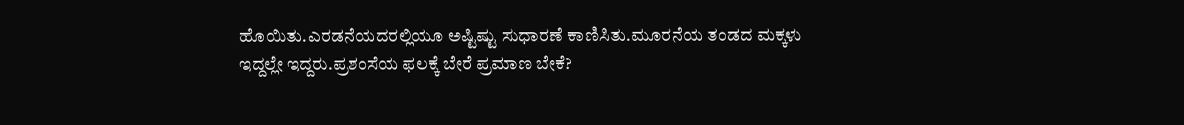ಹೊಯಿತು.ಎರಡನೆಯದರಲ್ಲಿಯೂ ಅಷ್ಟಿಷ್ಟು ಸುಧಾರಣೆ ಕಾಣಿಸಿತು.ಮೂರನೆಯ ತಂಡದ ಮಕ್ಕಳು ಇದ್ದಲ್ಲೇ ಇದ್ದರು.ಪ್ರಶಂಸೆಯ ಫಲಕ್ಕೆ ಬೇರೆ ಪ್ರಮಾಣ ಬೇಕೆ?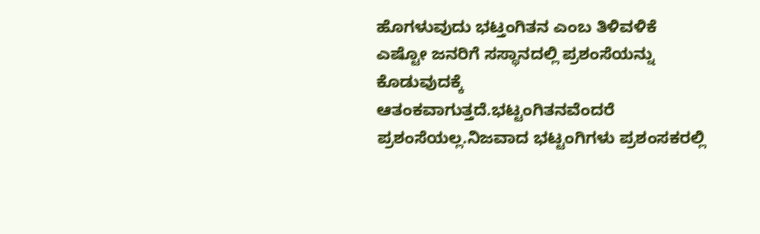ಹೊಗಳುವುದು ಭಟ್ತಂಗಿತನ ಎಂಬ ತಿಳಿವಳಿಕೆ ಎಷ್ಟೋ ಜನರಿಗೆ ಸಸ್ಥಾನದಲ್ಲಿ ಪ್ರಶಂಸೆಯನ್ನು ಕೊಡುವುದಕ್ಕೆ ಆತಂಕವಾಗುತ್ತದೆ.ಭಟ್ಟಂಗಿತನವೆಂದರೆ ಪ್ರಶಂಸೆಯಲ್ಲ.ನಿಜವಾದ ಭಟ್ಟಂಗಿಗಳು ಪ್ರಶಂಸಕರಲ್ಲಿ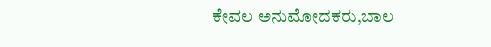ಕೇವಲ ಅನುಮೋದಕರು,ಬಾಲ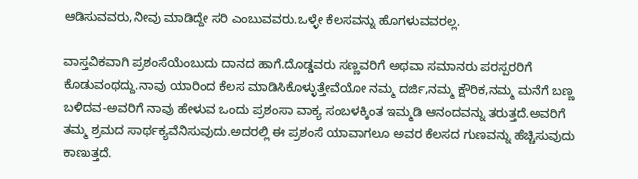ಆಡಿಸುವವರು,ನೀವು ಮಾಡಿದ್ದೇ ಸರಿ ಎಂಬುವವರು.ಒಳ್ಳೇ ಕೆಲಸವನ್ನು ಹೊಗಳುವವರಲ್ಲ.

ವಾಸ್ತವಿಕವಾಗಿ ಪ್ರಶಂಸೆಯೆಂಬುದು ದಾನದ ಹಾಗೆ.ದೊಡ್ಡವರು ಸಣ್ಣವರಿಗೆ ಅಥವಾ ಸಮಾನರು ಪರಸ್ಪರರಿಗೆ ಕೊಡುವಂಥದ್ದು.ನಾವು ಯಾರಿಂದ ಕೆಲಸ ಮಾಡಿಸಿಕೊಳ್ಳುತ್ತೇವೆಯೋ ನಮ್ಮ ದರ್ಜಿ,ನಮ್ಮ ಕ್ಷೌರಿಕ,ನಮ್ಮ ಮನೆಗೆ ಬಣ್ಣ ಬಳಿದವ-ಅವರಿಗೆ ನಾವು ಹೇಳುವ ಒಂದು ಪ್ರಶಂಸಾ ವಾಕ್ಯ ಸಂಬಳಕ್ಕಿಂತ ಇಮ್ಮಡಿ ಆನಂದವನ್ನು ತರುತ್ತದೆ.ಅವರಿಗೆ ತಮ್ಮ ಶ್ರಮದ ಸಾರ್ಥಕ್ಯವೆನಿಸುವುದು.ಅದರಲ್ಲಿ ಈ ಪ್ರಶಂಸೆ ಯಾವಾಗಲೂ ಅವರ ಕೆಲಸದ ಗುಣವನ್ನು ಹೆಚ್ಚಿಸುವುದು ಕಾಣುತ್ತದೆ.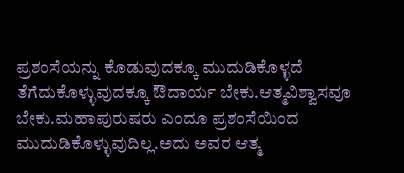ಪ್ರಶಂಸೆಯನ್ನು ಕೊಡುವುದಕ್ಕೂ ಮುದುಡಿಕೊಳ್ಳದೆ ತೆಗೆದುಕೊಳ್ಳುವುದಕ್ಕೂ ಔದಾರ್ಯ ಬೇಕು.ಆತ್ಮವಿಶ್ವಾಸವೂ ಬೇಕು.ಮಹಾಪುರುಷರು ಎಂದೂ ಪ್ರಶಂಸೆಯಿಂದ ಮುದುಡಿಕೊಳ್ಳುವುದಿಲ್ಲ.ಅದು ಅವರ ಆತ್ಮ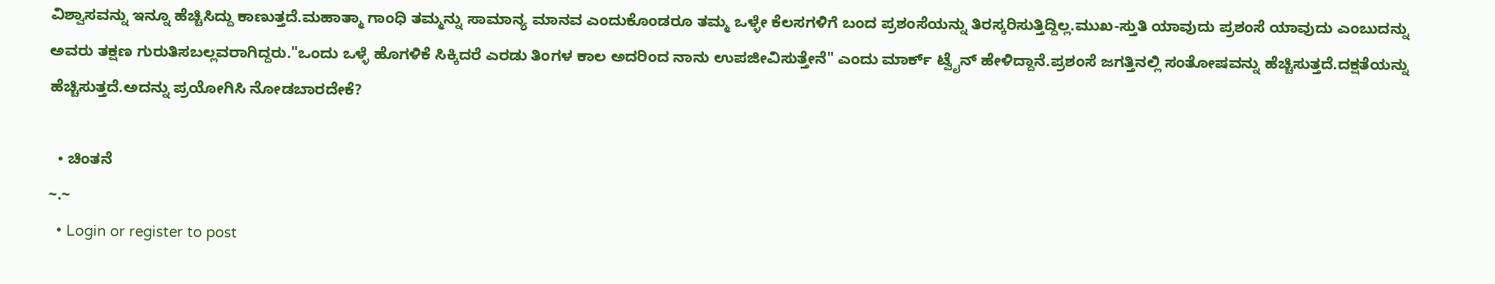ವಿಶ್ವಾಸವನ್ನು ಇನ್ನೂ ಹೆಚ್ಚಿಸಿದ್ದು ಕಾಣುತ್ತದೆ.ಮಹಾತ್ಮಾ ಗಾಂಧಿ ತಮ್ಮನ್ನು ಸಾಮಾನ್ಯ ಮಾನವ ಎಂದುಕೊಂಡರೂ ತಮ್ಮ ಒಳ್ಳೇ ಕೆಲಸಗಳಿಗೆ ಬಂದ ಪ್ರಶಂಸೆಯನ್ನು ತಿರಸ್ಕರಿಸುತ್ತಿದ್ದಿಲ್ಲ.ಮುಖ-ಸ್ತುತಿ ಯಾವುದು ಪ್ರಶಂಸೆ ಯಾವುದು ಎಂಬುದನ್ನು ಅವರು ತಕ್ಷಣ ಗುರುತಿಸಬಲ್ಲವರಾಗಿದ್ದರು."ಒಂದು ಒಳ್ಳೆ ಹೊಗಳಿಕೆ ಸಿಕ್ಕಿದರೆ ಎರಡು ತಿಂಗಳ ಕಾಲ ಅದರಿಂದ ನಾನು ಉಪಜೀವಿಸುತ್ತೇನೆ" ಎಂದು ಮಾರ್ಕ್ ಟ್ವೈನ್ ಹೇಳಿದ್ದಾನೆ.ಪ್ರಶಂಸೆ ಜಗತ್ತಿನಲ್ಲಿ ಸಂತೋಷವನ್ನು ಹೆಚ್ಚಿಸುತ್ತದೆ.ದಕ್ಷತೆಯನ್ನು ಹೆಚ್ಚಿಸುತ್ತದೆ.ಅದನ್ನು ಪ್ರಯೋಗಿಸಿ ನೋಡಬಾರದೇಕೆ?

  • ಚಿಂತನೆ
~.~
  • Login or register to post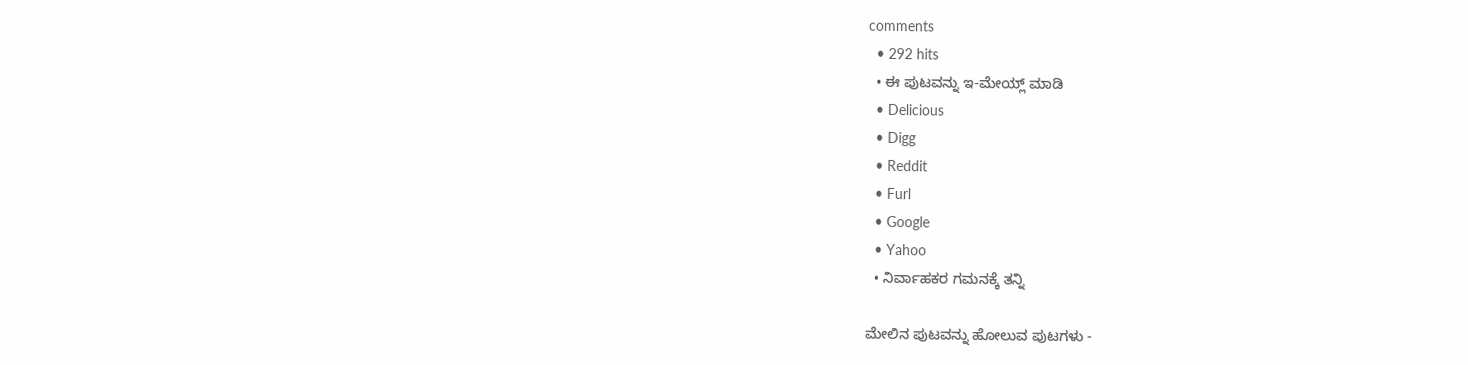comments
  • 292 hits
  • ಈ ಪುಟವನ್ನು ಇ-ಮೇಯ್ಲ್ ಮಾಡಿ
  • Delicious
  • Digg
  • Reddit
  • Furl
  • Google
  • Yahoo
  • ನಿರ್ವಾಹಕರ ಗಮನಕ್ಕೆ ತನ್ನಿ

ಮೇಲಿನ ಪುಟವನ್ನು ಹೋಲುವ ಪುಟಗಳು -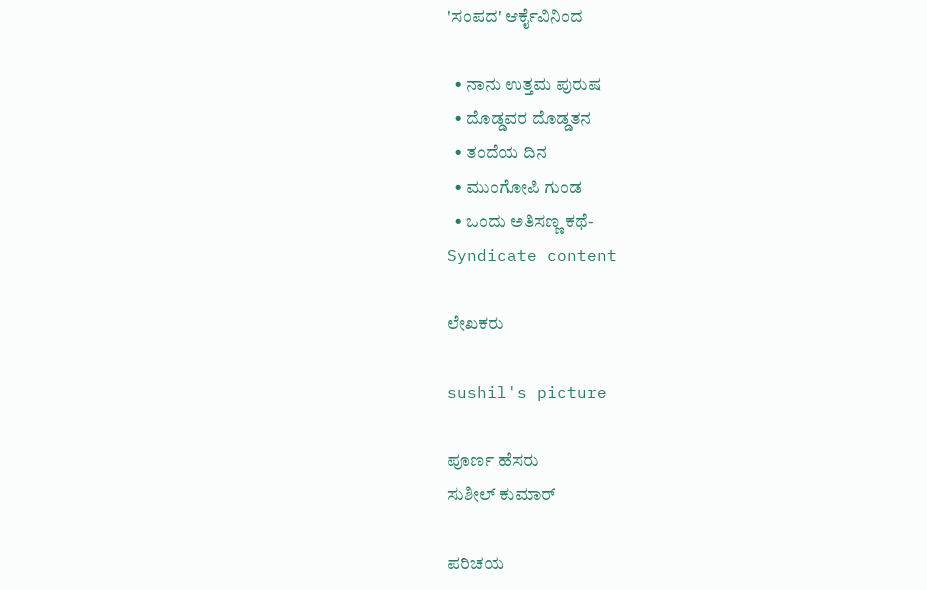'ಸಂಪದ' ಆರ್ಕೈವಿನಿಂದ

  • ನಾನು ಉತ್ತಮ ಪುರುಷ
  • ದೊಡ್ಡವರ ದೊಡ್ಡತನ
  • ತಂದೆಯ ದಿನ
  • ಮುಂಗೋಪಿ ಗುಂಡ
  • ಒಂದು ಅತಿಸಣ್ಣ ಕಥೆ-
Syndicate content

ಲೇಖಕರು

sushil's picture

ಪೂರ್ಣ ಹೆಸರು
ಸುಶೀಲ್ ಕುಮಾರ್

ಪರಿಚಯ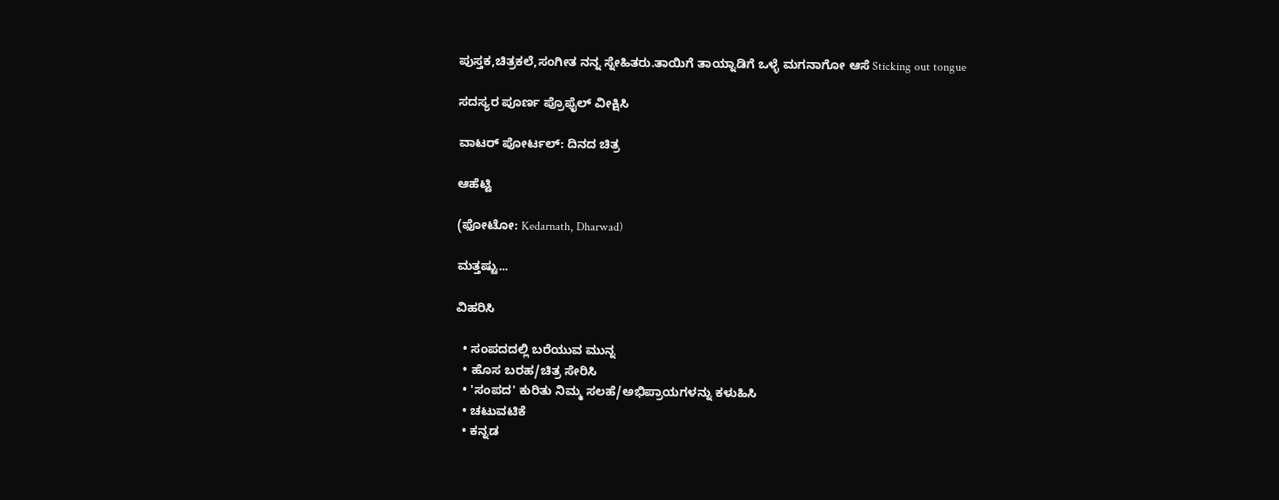ಪುಸ್ತಕ,ಚಿತ್ರಕಲೆ,ಸಂಗೀತ ನನ್ನ ಸ್ನೇಹಿತರು.ತಾಯಿಗೆ ತಾಯ್ನಾಡಿಗೆ ಒಳ್ಳೆ ಮಗನಾಗೋ ಆಸೆ Sticking out tongue

ಸದಸ್ಯರ ಪೂರ್ಣ ಪ್ರೊಫೈಲ್ ವೀಕ್ಷಿಸಿ

ವಾಟರ್ ಪೋರ್ಟಲ್: ದಿನದ ಚಿತ್ರ

ಆಹೆಟ್ಟಿ

(ಫೋಟೋ: Kedarnath, Dharwad)

ಮತ್ತಷ್ಟು...

ವಿಹರಿಸಿ

  • ಸಂಪದದಲ್ಲಿ ಬರೆಯುವ ಮುನ್ನ
  • ಹೊಸ ಬರಹ/ಚಿತ್ರ ಸೇರಿಸಿ
  • 'ಸಂಪದ' ಕುರಿತು ನಿಮ್ಮ ಸಲಹೆ/ಅಭಿಪ್ರಾಯಗಳನ್ನು ಕಳುಹಿಸಿ
  • ಚಟುವಟಿಕೆ
  • ಕನ್ನಡ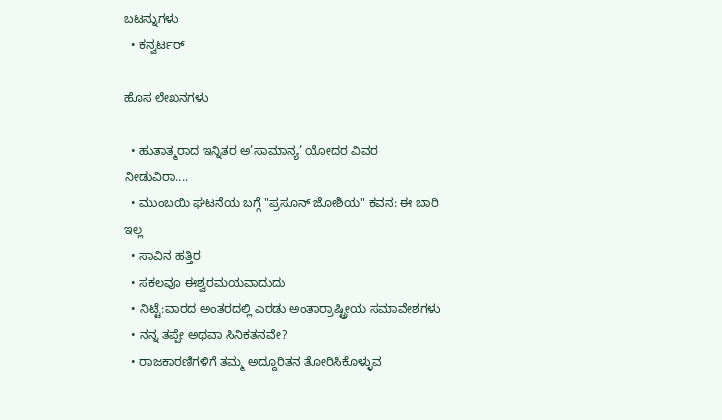ಬಟನ್ನುಗಳು
  • ಕನ್ವರ್ಟರ್

ಹೊಸ ಲೇಖನಗಳು

  • ಹುತಾತ್ಮರಾದ ಇನ್ನಿತರ ಅ’ಸಾಮಾನ್ಯ’ ಯೋದರ ವಿವರ ನೀಡುವಿರಾ....
  • ಮುಂಬಯಿ ಘಟನೆಯ ಬಗ್ಗೆ "ಪ್ರಸೂನ್ ಜೋಶಿಯ" ಕವನ: ಈ ಬಾರಿ ಇಲ್ಲ
  • ಸಾವಿನ ಹತ್ತಿರ
  • ಸಕಲವೂ ಈಶ್ವರಮಯವಾದುದು
  • ನಿಟ್ಟೆ:ವಾರದ ಅಂತರದಲ್ಲಿ ಎರಡು ಅಂತಾರ್ರಾಷ್ಟ್ರೀಯ ಸಮಾವೇಶಗಳು
  • ನನ್ನ ತಪ್ಪೇ ಅಥವಾ ಸಿನಿಕತನವೇ?
  • ರಾಜಕಾರಣಿಗಳಿಗೆ ತಮ್ಮ ಅದ್ದೂರಿತನ ತೋರಿಸಿಕೊಳ್ಳುವ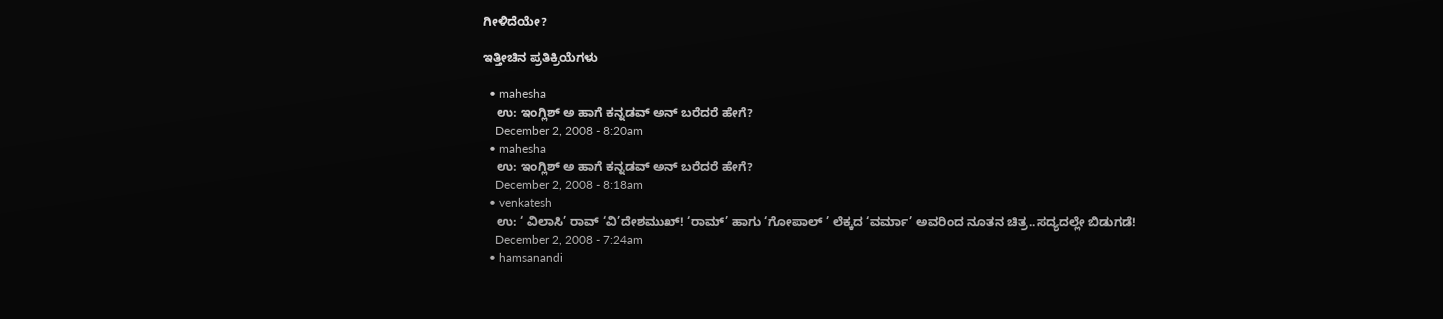ಗೀಳಿದೆಯೇ?

ಇತ್ತೀಚಿನ ಪ್ರತಿಕ್ರಿಯೆಗಳು

  • mahesha
    ಉ: ಇಂಗ್ಲಿಶ್ ಅ ಹಾಗೆ ಕನ್ನಡವ್ ಅನ್ ಬರೆದರೆ ಹೇಗೆ?
    December 2, 2008 - 8:20am
  • mahesha
    ಉ: ಇಂಗ್ಲಿಶ್ ಅ ಹಾಗೆ ಕನ್ನಡವ್ ಅನ್ ಬರೆದರೆ ಹೇಗೆ?
    December 2, 2008 - 8:18am
  • venkatesh
    ಉ: ‘ ವಿಲಾಸಿ’ ರಾವ್ ‘ವಿ’ದೇಶಮುಖ್! ‘ರಾಮ್’ ಹಾಗು ‘ಗೋಪಾಲ್ ’ ಲೆಕ್ಕದ ‘ವರ್ಮಾ’ ಅವರಿಂದ ನೂತನ ಚಿತ್ರ..ಸದ್ಯದಲ್ಲೇ ಬಿಡುಗಡೆ!
    December 2, 2008 - 7:24am
  • hamsanandi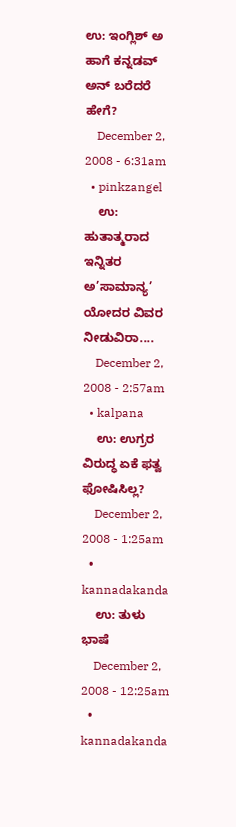ಉ: ಇಂಗ್ಲಿಶ್ ಅ ಹಾಗೆ ಕನ್ನಡವ್ ಅನ್ ಬರೆದರೆ ಹೇಗೆ?
    December 2, 2008 - 6:31am
  • pinkzangel
    ಉ: ಹುತಾತ್ಮರಾದ ಇನ್ನಿತರ ಅ’ಸಾಮಾನ್ಯ’ ಯೋದರ ವಿವರ ನೀಡುವಿರಾ....
    December 2, 2008 - 2:57am
  • kalpana
    ಉ: ಉಗ್ರರ ವಿರುದ್ಧ ಏಕೆ ಫತ್ವ ಫೋಷಿಸಿಲ್ಲ?
    December 2, 2008 - 1:25am
  • kannadakanda
    ಉ: ತುಳು ಭಾಷೆ
    December 2, 2008 - 12:25am
  • kannadakanda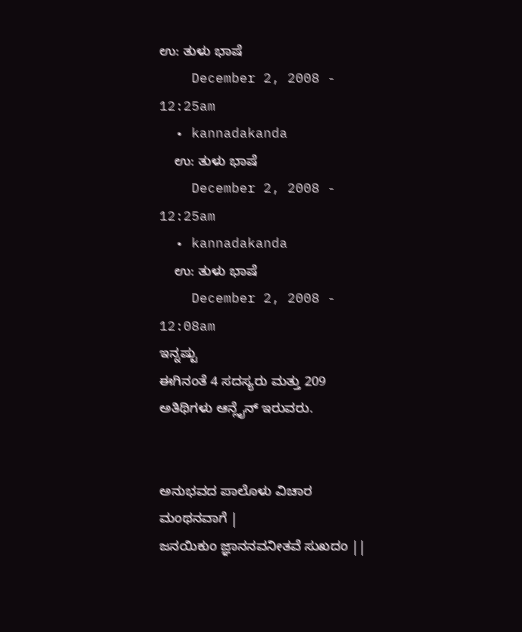ಉ: ತುಳು ಭಾಷೆ
    December 2, 2008 - 12:25am
  • kannadakanda
    ಉ: ತುಳು ಭಾಷೆ
    December 2, 2008 - 12:25am
  • kannadakanda
    ಉ: ತುಳು ಭಾಷೆ
    December 2, 2008 - 12:08am
ಇನ್ನಷ್ಟು
ಈಗಿನಂತೆ 4 ಸದಸ್ಯರು ಮತ್ತು 209 ಅತಿಥಿಗಳು ಆನ್ಲೈನ್ ಇರುವರು.


ಅನುಭವದ ಪಾಲೊಳು ವಿಚಾರ ಮಂಥನವಾಗೆ |
ಜನಯಿಕುಂ ಜ್ಞಾನನವನೀತವೆ ಸುಖದಂ ||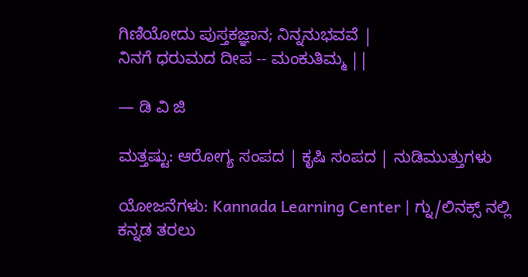ಗಿಣಿಯೋದು ಪುಸ್ತಕಜ್ಞಾನ; ನಿನ್ನನುಭವವೆ |
ನಿನಗೆ ಧರುಮದ ದೀಪ -- ಮಂಕುತಿಮ್ಮ ||

— ಡಿ ವಿ ಜಿ

ಮತ್ತಷ್ಟು: ಆರೋಗ್ಯ ಸಂಪದ | ಕೃಷಿ ಸಂಪದ | ನುಡಿಮುತ್ತುಗಳು

ಯೋಜನೆಗಳು: Kannada Learning Center | ಗ್ನು/ಲಿನಕ್ಸ್ ನಲ್ಲಿ ಕನ್ನಡ ತರಲು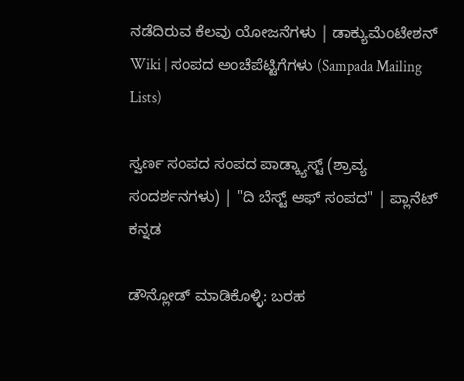ನಡೆದಿರುವ ಕೆಲವು ಯೋಜನೆಗಳು | ಡಾಕ್ಯುಮೆಂಟೇಶನ್ Wiki | ಸಂಪದ ಅಂಚೆಪೆಟ್ಟಿಗೆಗಳು (Sampada Mailing Lists)

ಸ್ವರ್ಣ ಸಂಪದ ಸಂಪದ ಪಾಡ್ಕ್ಯಾಸ್ಟ್ (ಶ್ರಾವ್ಯ ಸಂದರ್ಶನಗಳು) | "ದಿ ಬೆಸ್ಟ್ ಆಫ್ ಸಂಪದ" | ಪ್ಲಾನೆಟ್ ಕನ್ನಡ

ಡೌನ್ಲೋಡ್ ಮಾಡಿಕೊಳ್ಳಿ: ಬರಹ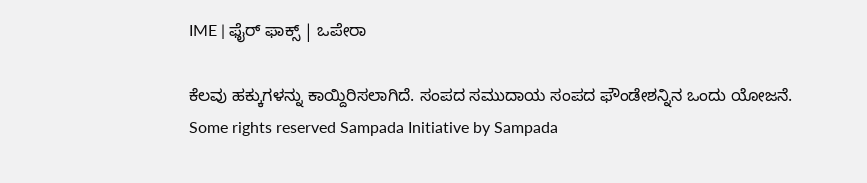IME | ಫೈರ್ ಫಾಕ್ಸ್ | ಒಪೇರಾ

ಕೆಲವು ಹಕ್ಕುಗಳನ್ನು ಕಾಯ್ದಿರಿಸಲಾಗಿದೆ. ಸಂಪದ ಸಮುದಾಯ ಸಂಪದ ಫೌಂಡೇಶನ್ನಿನ ಒಂದು ಯೋಜನೆ.
Some rights reserved Sampada Initiative by Sampada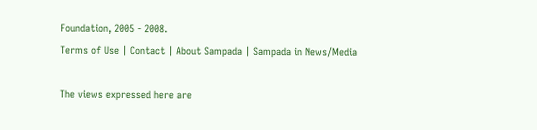Foundation, 2005 - 2008.
Terms of Use | Contact | About Sampada | Sampada in News/Media

The views expressed here are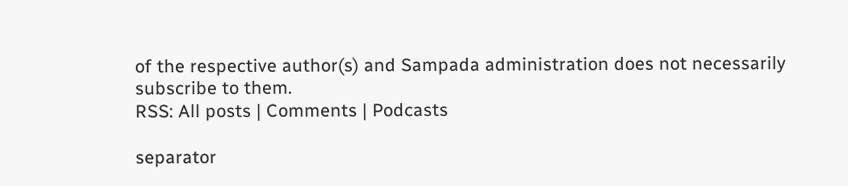of the respective author(s) and Sampada administration does not necessarily subscribe to them.
RSS: All posts | Comments | Podcasts

separator